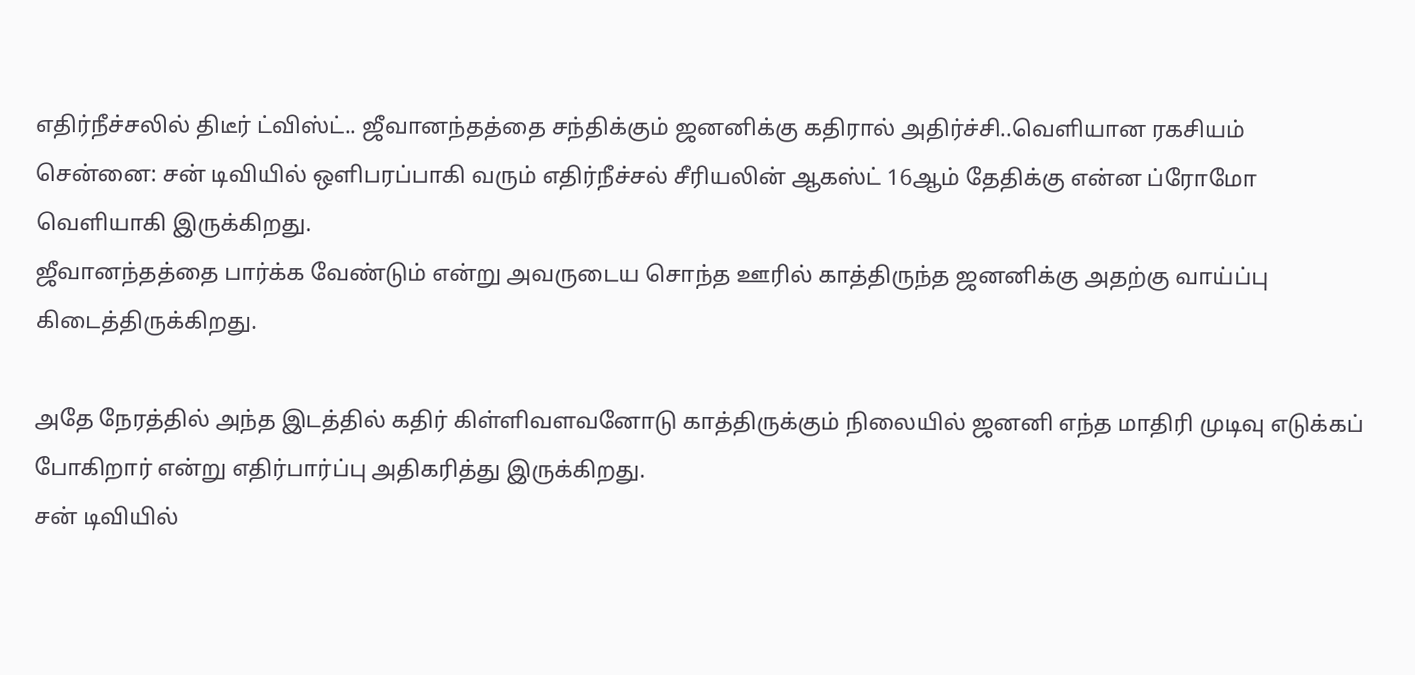எதிர்நீச்சலில் திடீர் ட்விஸ்ட்.. ஜீவானந்தத்தை சந்திக்கும் ஜனனிக்கு கதிரால் அதிர்ச்சி..வெளியான ரகசியம்
சென்னை: சன் டிவியில் ஒளிபரப்பாகி வரும் எதிர்நீச்சல் சீரியலின் ஆகஸ்ட் 16ஆம் தேதிக்கு என்ன ப்ரோமோ வெளியாகி இருக்கிறது.
ஜீவானந்தத்தை பார்க்க வேண்டும் என்று அவருடைய சொந்த ஊரில் காத்திருந்த ஜனனிக்கு அதற்கு வாய்ப்பு கிடைத்திருக்கிறது.

அதே நேரத்தில் அந்த இடத்தில் கதிர் கிள்ளிவளவனோடு காத்திருக்கும் நிலையில் ஜனனி எந்த மாதிரி முடிவு எடுக்கப் போகிறார் என்று எதிர்பார்ப்பு அதிகரித்து இருக்கிறது.
சன் டிவியில்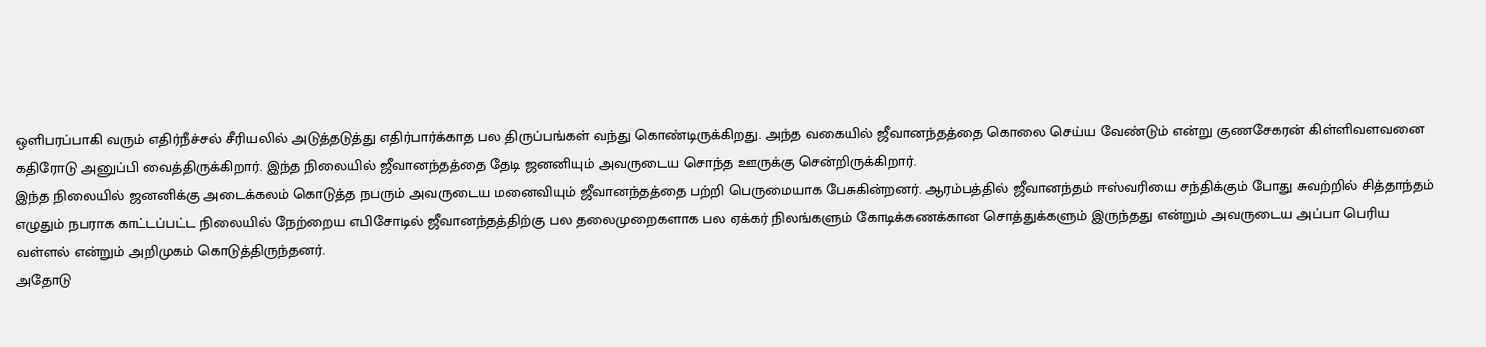ஒளிபரப்பாகி வரும் எதிர்நீச்சல் சீரியலில் அடுத்தடுத்து எதிர்பார்க்காத பல திருப்பங்கள் வந்து கொண்டிருக்கிறது. அந்த வகையில் ஜீவானந்தத்தை கொலை செய்ய வேண்டும் என்று குணசேகரன் கிள்ளிவளவனை கதிரோடு அனுப்பி வைத்திருக்கிறார். இந்த நிலையில் ஜீவானந்தத்தை தேடி ஜனனியும் அவருடைய சொந்த ஊருக்கு சென்றிருக்கிறார்.
இந்த நிலையில் ஜனனிக்கு அடைக்கலம் கொடுத்த நபரும் அவருடைய மனைவியும் ஜீவானந்தத்தை பற்றி பெருமையாக பேசுகின்றனர். ஆரம்பத்தில் ஜீவானந்தம் ஈஸ்வரியை சந்திக்கும் போது சுவற்றில் சித்தாந்தம் எழுதும் நபராக காட்டப்பட்ட நிலையில் நேற்றைய எபிசோடில் ஜீவானந்தத்திற்கு பல தலைமுறைகளாக பல ஏக்கர் நிலங்களும் கோடிக்கணக்கான சொத்துக்களும் இருந்தது என்றும் அவருடைய அப்பா பெரிய வள்ளல் என்றும் அறிமுகம் கொடுத்திருந்தனர்.
அதோடு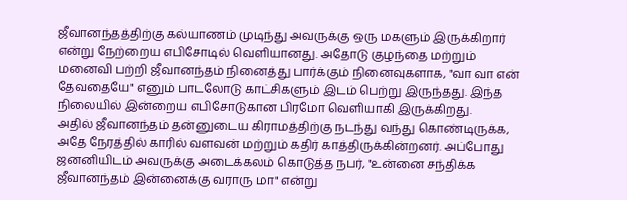ஜீவானந்தத்திற்கு கல்யாணம் முடிந்து அவருக்கு ஒரு மகளும் இருக்கிறார் என்று நேற்றைய எபிசோடில் வெளியானது. அதோடு குழந்தை மற்றும் மனைவி பற்றி ஜீவானந்தம் நினைத்து பார்க்கும் நினைவுகளாக, "வா வா என் தேவதையே" எனும் பாடலோடு காட்சிகளும் இடம் பெற்று இருந்தது. இந்த நிலையில் இன்றைய எபிசோடுகான பிரமோ வெளியாகி இருக்கிறது.
அதில் ஜீவானந்தம் தன்னுடைய கிராமத்திற்கு நடந்து வந்து கொண்டிருக்க, அதே நேரத்தில் காரில் வளவன் மற்றும் கதிர் காத்திருக்கின்றனர். அப்போது ஜனனியிடம் அவருக்கு அடைக்கலம் கொடுத்த நபர், "உன்னை சந்திக்க ஜீவானந்தம் இன்னைக்கு வராரு மா" என்று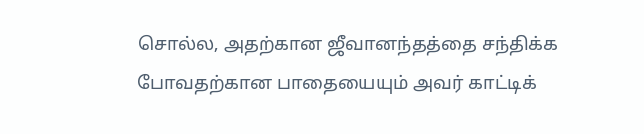சொல்ல, அதற்கான ஜீவானந்தத்தை சந்திக்க போவதற்கான பாதையையும் அவர் காட்டிக்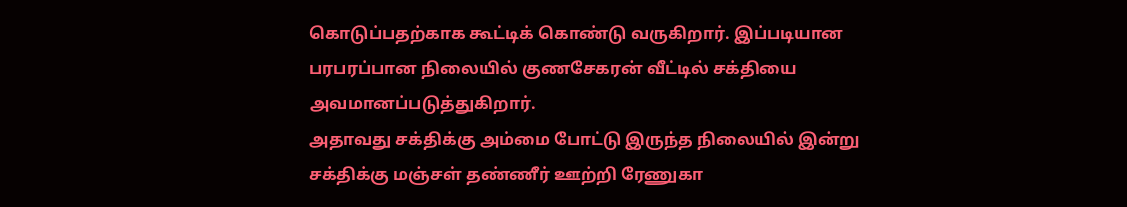கொடுப்பதற்காக கூட்டிக் கொண்டு வருகிறார். இப்படியான பரபரப்பான நிலையில் குணசேகரன் வீட்டில் சக்தியை அவமானப்படுத்துகிறார்.
அதாவது சக்திக்கு அம்மை போட்டு இருந்த நிலையில் இன்று சக்திக்கு மஞ்சள் தண்ணீர் ஊற்றி ரேணுகா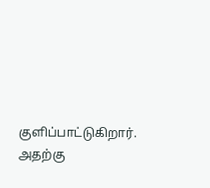குளிப்பாட்டுகிறார். அதற்கு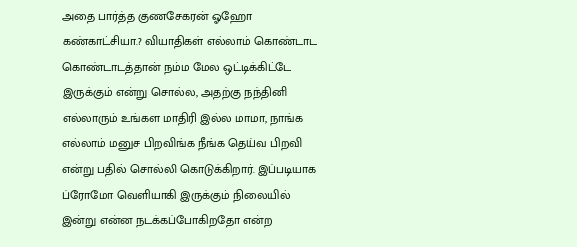அதை பார்த்த குணசேகரன் ஓஹோ கண்காட்சியா.? வியாதிகள் எல்லாம் கொண்டாட கொண்டாடத்தான் நம்ம மேல ஒட்டிக்கிட்டே இருக்கும் என்று சொல்ல, அதற்கு நந்தினி எல்லாரும் உங்கள மாதிரி இல்ல மாமா, நாங்க எல்லாம் மனுச பிறவிங்க நீங்க தெய்வ பிறவி என்று பதில் சொல்லி கொடுக்கிறார். இப்படியாக ப்ரோமோ வெளியாகி இருக்கும் நிலையில் இன்று என்ன நடக்கப்போகிறதோ என்ற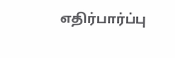எதிர்பார்ப்பு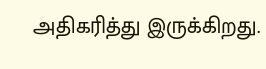அதிகரித்து இருக்கிறது.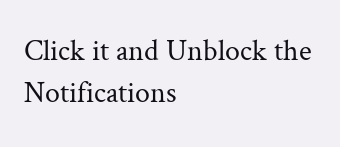Click it and Unblock the Notifications